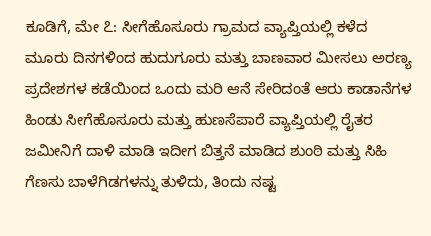ಕೂಡಿಗೆ, ಮೇ ೭: ಸೀಗೆಹೊಸೂರು ಗ್ರಾಮದ ವ್ಯಾಪ್ತಿಯಲ್ಲಿ ಕಳೆದ ಮೂರು ದಿನಗಳಿಂದ ಹುದುಗೂರು ಮತ್ತು ಬಾಣವಾರ ಮೀಸಲು ಅರಣ್ಯ ಪ್ರದೇಶಗಳ ಕಡೆಯಿಂದ ಒಂದು ಮರಿ ಆನೆ ಸೇರಿದಂತೆ ಆರು ಕಾಡಾನೆಗಳ ಹಿಂಡು ಸೀಗೆಹೊಸೂರು ಮತ್ತು ಹುಣಸೆಪಾರೆ ವ್ಯಾಪ್ತಿಯಲ್ಲಿ ರೈತರ ಜಮೀನಿಗೆ ದಾಳಿ ಮಾಡಿ ಇದೀಗ ಬಿತ್ತನೆ ಮಾಡಿದ ಶುಂಠಿ ಮತ್ತು ಸಿಹಿ ಗೆಣಸು ಬಾಳೆಗಿಡಗಳನ್ನು ತುಳಿದು, ತಿಂದು ನಷ್ಟ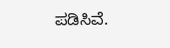ಪಡಿಸಿವೆ.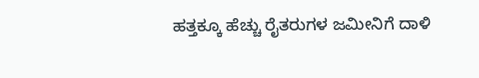ಹತ್ತಕ್ಕೂ ಹೆಚ್ಚು ರೈತರುಗಳ ಜಮೀನಿಗೆ ದಾಳಿ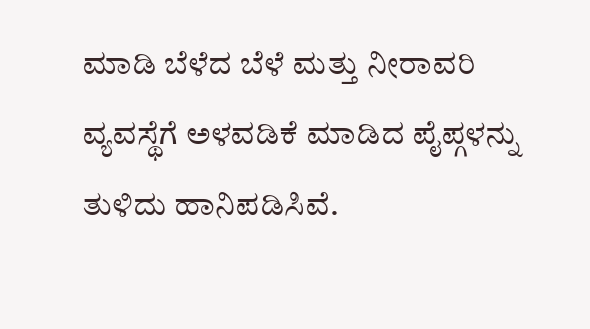ಮಾಡಿ ಬೆಳೆದ ಬೆಳೆ ಮತ್ತು ನೀರಾವರಿ ವ್ಯವಸ್ಥೆಗೆ ಅಳವಡಿಕೆ ಮಾಡಿದ ಪೈಪ್ಗಳನ್ನು ತುಳಿದು ಹಾನಿಪಡಿಸಿವೆ.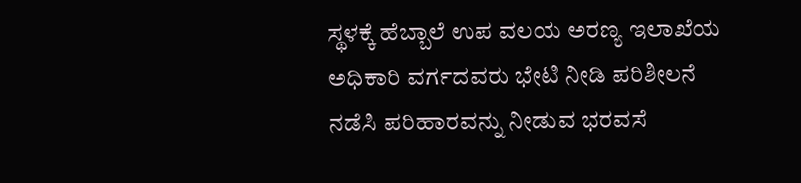ಸ್ಥಳಕ್ಕೆ ಹೆಬ್ಬಾಲೆ ಉಪ ವಲಯ ಅರಣ್ಯ ಇಲಾಖೆಯ ಅಧಿಕಾರಿ ವರ್ಗದವರು ಭೇಟಿ ನೀಡಿ ಪರಿಶೀಲನೆ ನಡೆಸಿ ಪರಿಹಾರವನ್ನು ನೀಡುವ ಭರವಸೆ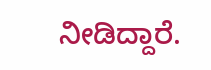ನೀಡಿದ್ದಾರೆ.